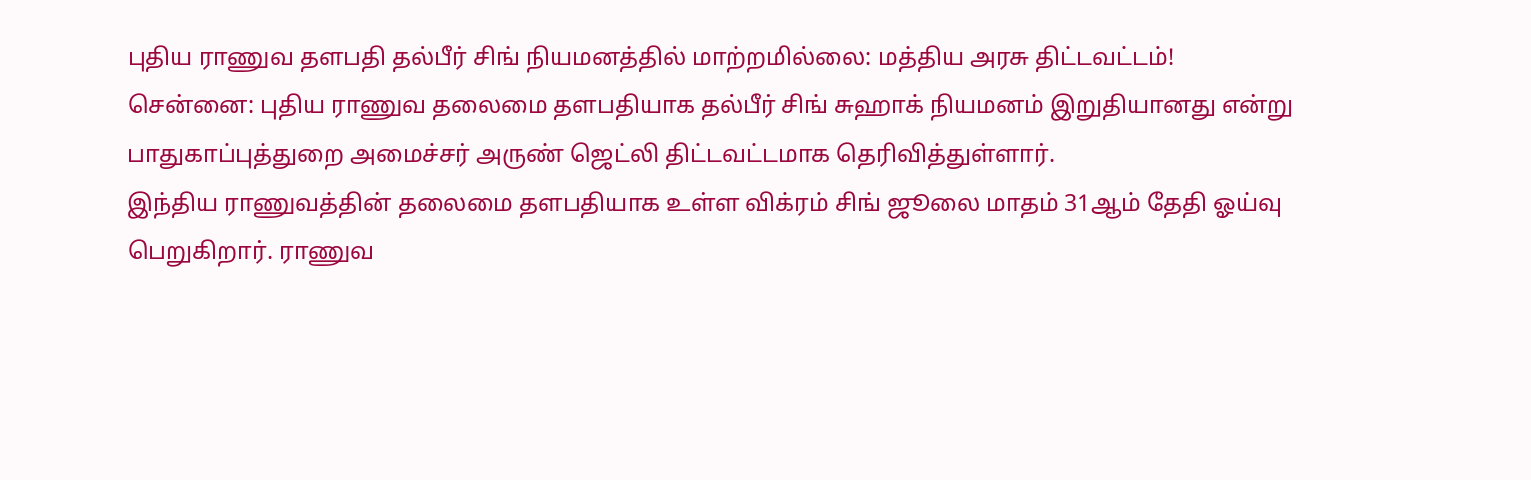புதிய ராணுவ தளபதி தல்பீர் சிங் நியமனத்தில் மாற்றமில்லை: மத்திய அரசு திட்டவட்டம்!
சென்னை: புதிய ராணுவ தலைமை தளபதியாக தல்பீர் சிங் சுஹாக் நியமனம் இறுதியானது என்று பாதுகாப்புத்துறை அமைச்சர் அருண் ஜெட்லி திட்டவட்டமாக தெரிவித்துள்ளார்.
இந்திய ராணுவத்தின் தலைமை தளபதியாக உள்ள விக்ரம் சிங் ஜூலை மாதம் 31ஆம் தேதி ஓய்வு பெறுகிறார். ராணுவ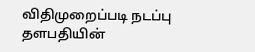விதிமுறைப்படி நடப்பு தளபதியின்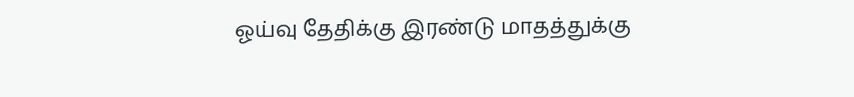ஓய்வு தேதிக்கு இரண்டு மாதத்துக்கு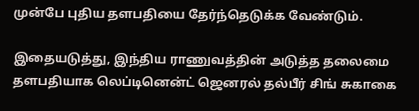முன்பே புதிய தளபதியை தேர்ந்தெடுக்க வேண்டும்.

இதையடுத்து, இந்திய ராணுவத்தின் அடுத்த தலைமை தளபதியாக லெப்டினென்ட் ஜெனரல் தல்பீர் சிங் சுகாகை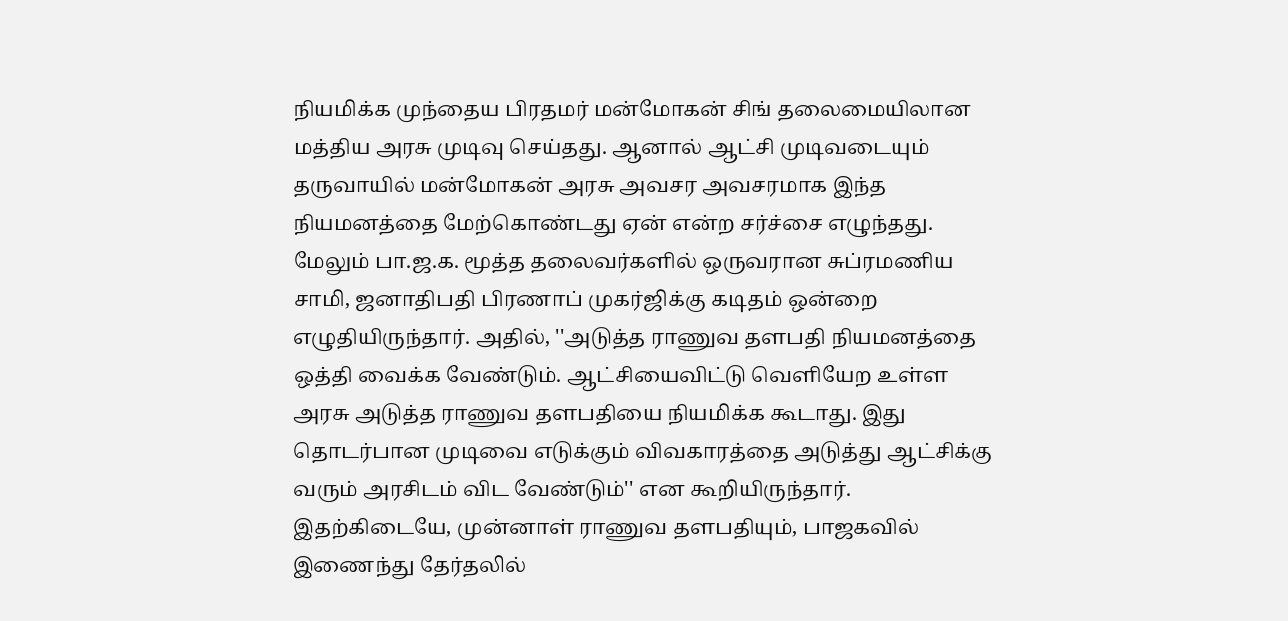நியமிக்க முந்தைய பிரதமர் மன்மோகன் சிங் தலைமையிலான மத்திய அரசு முடிவு செய்தது. ஆனால் ஆட்சி முடிவடையும் தருவாயில் மன்மோகன் அரசு அவசர அவசரமாக இந்த நியமனத்தை மேற்கொண்டது ஏன் என்ற சர்ச்சை எழுந்தது.
மேலும் பா.ஜ.க. மூத்த தலைவர்களில் ஒருவரான சுப்ரமணிய சாமி, ஜனாதிபதி பிரணாப் முகர்ஜிக்கு கடிதம் ஒன்றை எழுதியிருந்தார். அதில், ''அடுத்த ராணுவ தளபதி நியமனத்தை ஒத்தி வைக்க வேண்டும். ஆட்சியைவிட்டு வெளியேற உள்ள அரசு அடுத்த ராணுவ தளபதியை நியமிக்க கூடாது. இது தொடர்பான முடிவை எடுக்கும் விவகாரத்தை அடுத்து ஆட்சிக்கு வரும் அரசிடம் விட வேண்டும்'' என கூறியிருந்தார்.
இதற்கிடையே, முன்னாள் ராணுவ தளபதியும், பாஜகவில் இணைந்து தேர்தலில்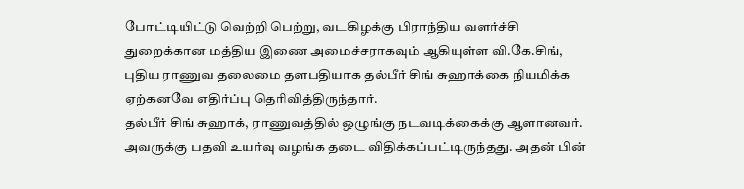போட்டியிட்டு வெற்றி பெற்று, வடகிழக்கு பிராந்திய வளர்ச்சி துறைக்கான மத்திய இணை அமைச்சராகவும் ஆகியுள்ள வி.கே.சிங், புதிய ராணுவ தலைமை தளபதியாக தல்பீர் சிங் சுஹாக்கை நியமிக்க ஏற்கனவே எதிர்ப்பு தெரிவித்திருந்தார்.
தல்பீர் சிங் சுஹாக், ராணுவத்தில் ஒழுங்கு நடவடிக்கைக்கு ஆளானவர். அவருக்கு பதவி உயர்வு வழங்க தடை விதிக்கப்பட்டிருந்தது. அதன் பின்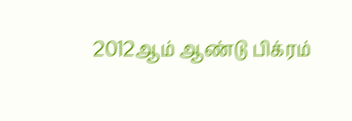2012ஆம் ஆண்டு பிக்ரம்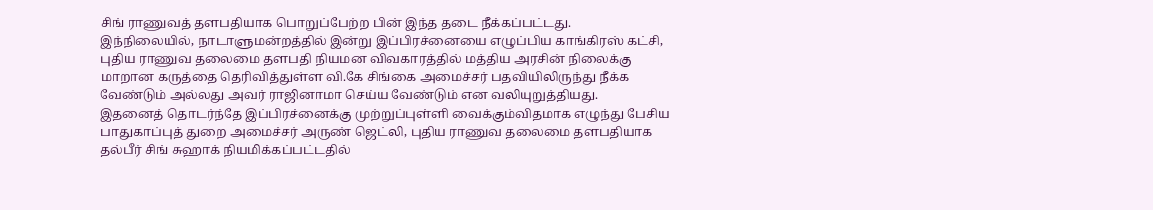சிங் ராணுவத் தளபதியாக பொறுப்பேற்ற பின் இந்த தடை நீக்கப்பட்டது.
இந்நிலையில், நாடாளுமன்றத்தில் இன்று இப்பிரச்னையை எழுப்பிய காங்கிரஸ் கட்சி, புதிய ராணுவ தலைமை தளபதி நியமன விவகாரத்தில் மத்திய அரசின் நிலைக்கு மாறான கருத்தை தெரிவித்துள்ள வி.கே சிங்கை அமைச்சர் பதவியிலிருந்து நீக்க வேண்டும் அல்லது அவர் ராஜினாமா செய்ய வேண்டும் என வலியுறுத்தியது.
இதனைத் தொடர்ந்தே இப்பிரச்னைக்கு முற்றுப்புள்ளி வைக்கும்விதமாக எழுந்து பேசிய பாதுகாப்புத் துறை அமைச்சர் அருண் ஜெட்லி, புதிய ராணுவ தலைமை தளபதியாக தல்பீர் சிங் சுஹாக் நியமிக்கப்பட்டதில்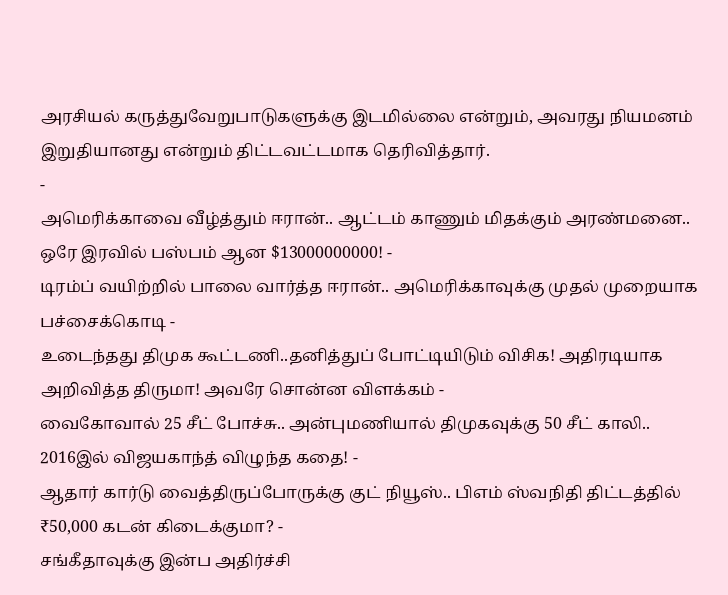அரசியல் கருத்துவேறுபாடுகளுக்கு இடமில்லை என்றும், அவரது நியமனம் இறுதியானது என்றும் திட்டவட்டமாக தெரிவித்தார்.
-
அமெரிக்காவை வீழ்த்தும் ஈரான்.. ஆட்டம் காணும் மிதக்கும் அரண்மனை.. ஒரே இரவில் பஸ்பம் ஆன $13000000000! -
டிரம்ப் வயிற்றில் பாலை வார்த்த ஈரான்.. அமெரிக்காவுக்கு முதல் முறையாக பச்சைக்கொடி -
உடைந்தது திமுக கூட்டணி..தனித்துப் போட்டியிடும் விசிக! அதிரடியாக அறிவித்த திருமா! அவரே சொன்ன விளக்கம் -
வைகோவால் 25 சீட் போச்சு.. அன்புமணியால் திமுகவுக்கு 50 சீட் காலி.. 2016இல் விஜயகாந்த் விழுந்த கதை! -
ஆதார் கார்டு வைத்திருப்போருக்கு குட் நியூஸ்.. பிஎம் ஸ்வநிதி திட்டத்தில் ₹50,000 கடன் கிடைக்குமா? -
சங்கீதாவுக்கு இன்ப அதிர்ச்சி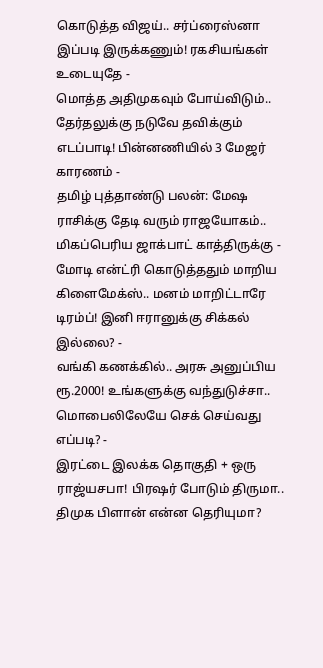கொடுத்த விஜய்.. சர்ப்ரைஸ்னா இப்படி இருக்கணும்! ரகசியங்கள் உடையுதே -
மொத்த அதிமுகவும் போய்விடும்.. தேர்தலுக்கு நடுவே தவிக்கும் எடப்பாடி! பின்னணியில் 3 மேஜர் காரணம் -
தமிழ் புத்தாண்டு பலன்: மேஷ ராசிக்கு தேடி வரும் ராஜயோகம்.. மிகப்பெரிய ஜாக்பாட் காத்திருக்கு -
மோடி என்ட்ரி கொடுத்ததும் மாறிய கிளைமேக்ஸ்.. மனம் மாறிட்டாரே டிரம்ப்! இனி ஈரானுக்கு சிக்கல் இல்லை? -
வங்கி கணக்கில்.. அரசு அனுப்பிய ரூ.2000! உங்களுக்கு வந்துடுச்சா.. மொபைலிலேயே செக் செய்வது எப்படி? -
இரட்டை இலக்க தொகுதி + ஒரு ராஜ்யசபா! பிரஷர் போடும் திருமா.. திமுக பிளான் என்ன தெரியுமா?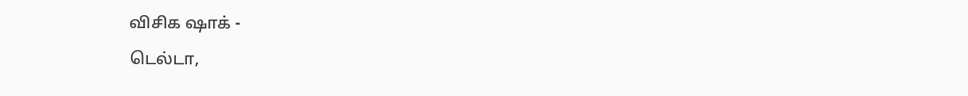விசிக ஷாக் -
டெல்டா,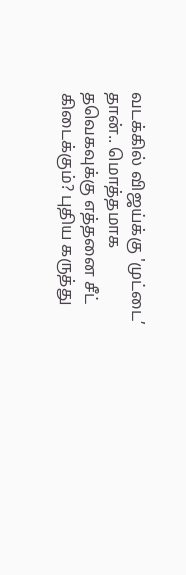வடக்கில் விஜய்க்கு 'முட்டை’ தான்.. மொத்தமாக தவெகவுக்கு எத்தனை சீட் கிடைக்கும்? புதிய கருத்து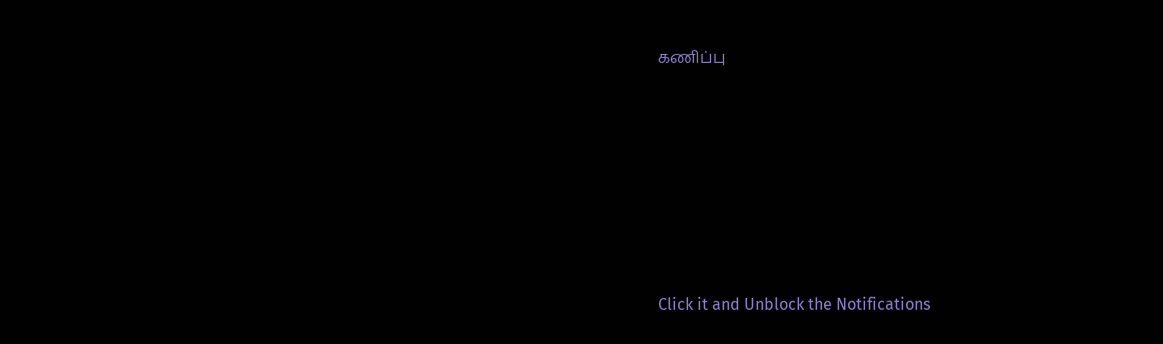கணிப்பு












Click it and Unblock the Notifications